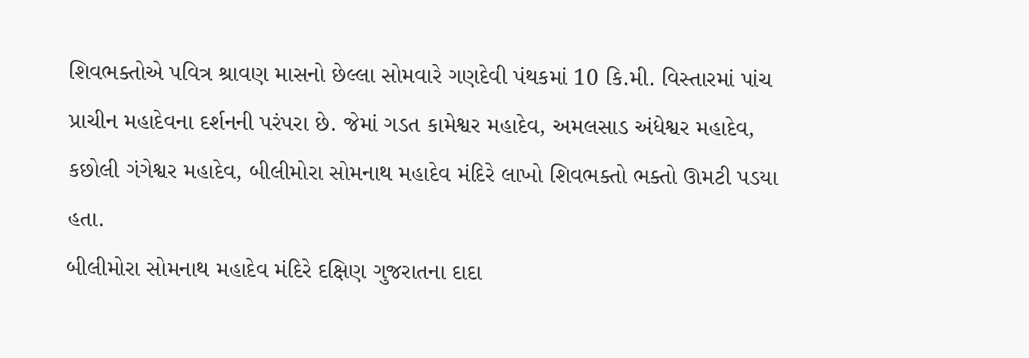શિવભક્તોએ પવિત્ર શ્રાવણ માસનો છેલ્લા સોમવારે ગણદેવી પંથકમાં 10 કિ.મી. વિસ્તારમાં પાંચ પ્રાચીન મહાદેવના દર્શનની પરંપરા છે. જેમાં ગડત કામેશ્વર મહાદેવ, અમલસાડ અંધેશ્વર મહાદેવ, કછોલી ગંગેશ્વર મહાદેવ, બીલીમોરા સોમનાથ મહાદેવ મંદિરે લાખો શિવભક્તો ભક્તો ઊમટી પડયા હતા.
બીલીમોરા સોમનાથ મહાદેવ મંદિરે દક્ષિણ ગુજરાતના દાદા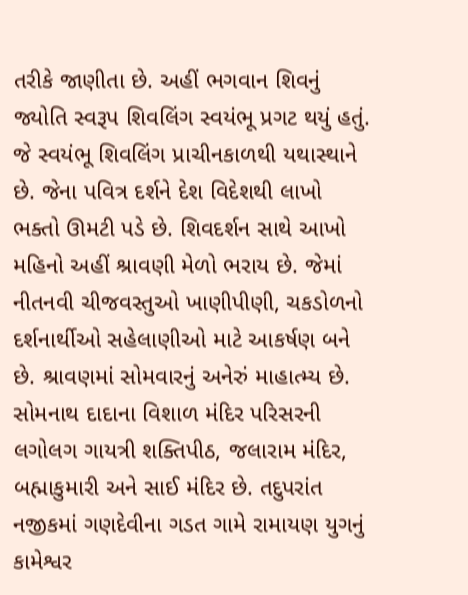તરીકે જાણીતા છે. અહીં ભગવાન શિવનું જ્યોતિ સ્વરૂપ શિવલિંગ સ્વયંભૂ પ્રગટ થયું હતું. જે સ્વયંભૂ શિવલિંગ પ્રાચીનકાળથી યથાસ્થાને છે. જેના પવિત્ર દર્શને દેશ વિદેશથી લાખો ભક્તો ઊમટી પડે છે. શિવદર્શન સાથે આખો મહિનો અહીં શ્રાવણી મેળો ભરાય છે. જેમાં નીતનવી ચીજવસ્તુઓ ખાણીપીણી, ચકડોળનો દર્શનાર્થીઓ સહેલાણીઓ માટે આકર્ષણ બને છે. શ્રાવણમાં સોમવારનું અનેરું માહાત્મ્ય છે. સોમનાથ દાદાના વિશાળ મંદિર પરિસરની લગોલગ ગાયત્રી શક્તિપીઠ, જલારામ મંદિર, બહ્માકુમારી અને સાઈ મંદિર છે. તદુપરાંત નજીકમાં ગણદેવીના ગડત ગામે રામાયણ યુગનું કામેશ્વર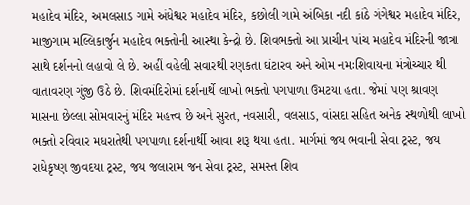મહાદેવ મંદિર, અમલસાડ ગામે અંધેશ્વર મહાદેવ મંદિર, કછોલી ગામે અંબિકા નદી કાંઠે ગંગેશ્વર મહાદેવ મંદિર, માજીગામ મલ્લિકાર્જુન મહાદેવ ભક્તોની આસ્થા કેન્દ્રો છે. શિવભક્તો આ પ્રાચીન પાંચ મહાદેવ મંદિરની જાત્રા સાથે દર્શનનો લહાવો લે છે. અહીં વહેલી સવારથી રણકતા ઘંટારવ અને ઓમ નમઃશિવાયના મંત્રોચ્ચાર થી વાતાવરણ ગુંજી ઉઠે છે. શિવમંદિરોમાં દર્શનાર્થે લાખો ભક્તો પગપાળા ઉમટયા હતા. જેમાં પણ શ્રાવણ માસના છેલ્લા સોમવારનું મંદિર મહત્ત્વ છે અને સુરત, નવસારી, વલસાડ, વાંસદા સહિત અનેક સ્થળોથી લાખો ભક્તો રવિવાર મધરાતેથી પગપાળા દર્શનાર્થી આવા શરૂ થયા હતા. માર્ગમાં જય ભવાની સેવા ટ્રસ્ટ, જય રાધેકૃષ્ણ જીવદયા ટ્રસ્ટ, જય જલારામ જન સેવા ટ્રસ્ટ, સમસ્ત શિવ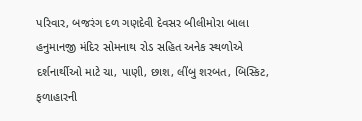પરિવાર, બજરંગ દળ ગણદેવી દેવસર બીલીમોરા બાલા હનુમાનજી મંદિર સોમનાથ રોડ સહિત અનેક સ્થળોએ દર્શનાર્થીઓ માટે ચા, પાણી, છાશ, લીંબુ શરબત, બિસ્કિટ, ફળાહારની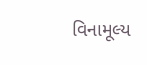વિનામૂલ્ય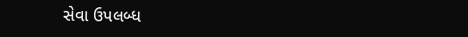સેવા ઉપલબ્ધ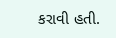કરાવી હતી.